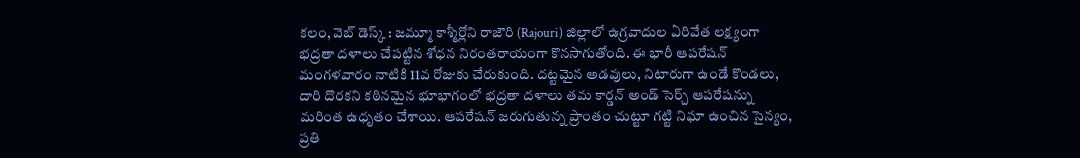కలం, వెబ్ డెస్క్ : జమ్మూ కాశ్మీర్లోని రాజౌరి (Rajouri) జిల్లాలో ఉగ్రవాదుల ఏరివేత లక్ష్యంగా భద్రతా దళాలు చేపట్టిన శోధన నిరంతరాయంగా కొనసాగుతోంది. ఈ భారీ ఆపరేషన్ మంగళవారం నాటికి 11వ రోజుకు చేరుకుంది. దట్టమైన అడవులు, నిటారుగా ఉండే కొండలు, దారి దొరకని కఠినమైన భూభాగంలో భద్రతా దళాలు తమ కార్డన్ అండ్ సెర్చ్ ఆపరేషన్ను మరింత ఉధృతం చేశాయి. ఆపరేషన్ జరుగుతున్న ప్రాంతం చుట్టూ గట్టి నిఘా ఉంచిన సైన్యం, ప్రతి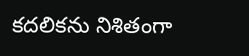కదలికను నిశితంగా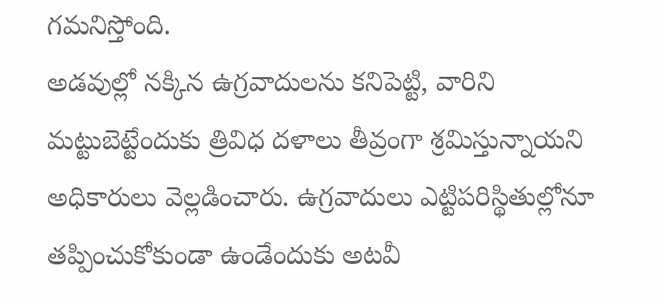గమనిస్తోంది.
అడవుల్లో నక్కిన ఉగ్రవాదులను కనిపెట్టి, వారిని మట్టుబెట్టేందుకు త్రివిధ దళాలు తీవ్రంగా శ్రమిస్తున్నాయని అధికారులు వెల్లడించారు. ఉగ్రవాదులు ఎట్టిపరిస్థితుల్లోనూ తప్పించుకోకుండా ఉండేందుకు అటవీ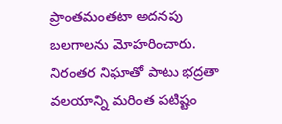ప్రాంతమంతటా అదనపు బలగాలను మోహరించారు. నిరంతర నిఘాతో పాటు భద్రతా వలయాన్ని మరింత పటిష్టం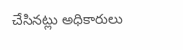చేసినట్లు అధికారులు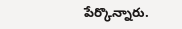పేర్కొన్నారు.